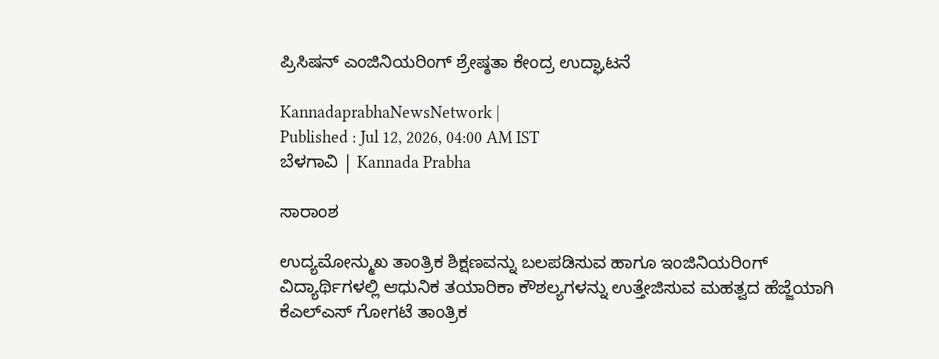ಪ್ರಿಸಿಷನ್ ಎಂಜಿನಿಯರಿಂಗ್ ಶ್ರೇಷ್ಠತಾ ಕೇಂದ್ರ ಉದ್ಘಾಟನೆ

KannadaprabhaNewsNetwork |
Published : Jul 12, 2026, 04:00 AM IST
ಬೆಳಗಾವಿ | Kannada Prabha

ಸಾರಾಂಶ

ಉದ್ಯಮೋನ್ಮುಖ ತಾಂತ್ರಿಕ ಶಿಕ್ಷಣವನ್ನು ಬಲಪಡಿಸುವ ಹಾಗೂ ಇಂಜಿನಿಯರಿಂಗ್ ವಿದ್ಯಾರ್ಥಿಗಳಲ್ಲಿ ಆಧುನಿಕ ತಯಾರಿಕಾ ಕೌಶಲ್ಯಗಳನ್ನು ಉತ್ತೇಜಿಸುವ ಮಹತ್ವದ ಹೆಜ್ಜೆಯಾಗಿ ಕೆಎಲ್‌ಎಸ್‌ ಗೋಗಟೆ ತಾಂತ್ರಿಕ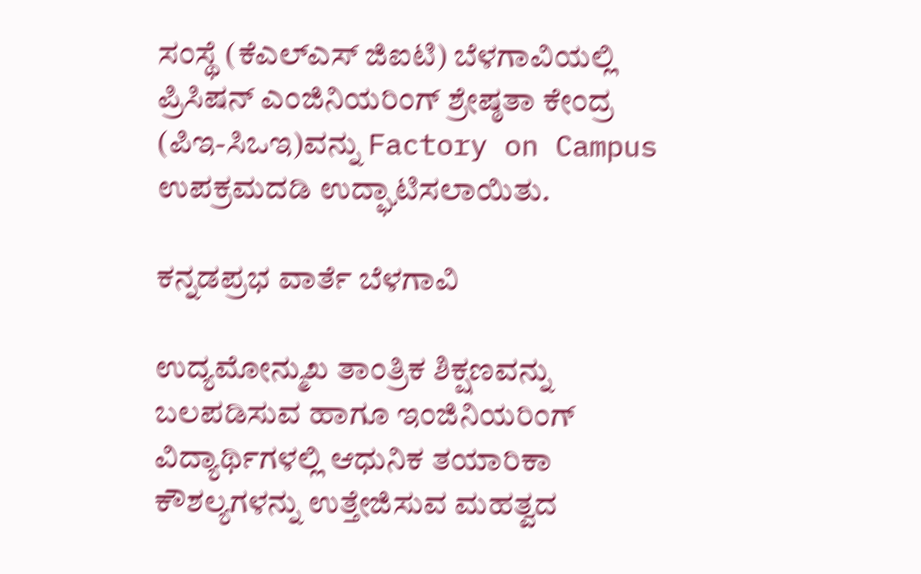ಸಂಸ್ಥೆ (ಕೆಎಲ್‌ಎಸ್‌ ಜಿಐಟಿ) ಬೆಳಗಾವಿಯಲ್ಲಿ ಪ್ರಿಸಿಷನ್ ಎಂಜಿನಿಯರಿಂಗ್ ಶ್ರೇಷ್ಠತಾ ಕೇಂದ್ರ (ಪಿಇ-ಸಿಒಇ)ವನ್ನು Factory on Campus ಉಪಕ್ರಮದಡಿ ಉದ್ಘಾಟಿಸಲಾಯಿತು.

ಕನ್ನಡಪ್ರಭ ವಾರ್ತೆ ಬೆಳಗಾವಿ

ಉದ್ಯಮೋನ್ಮುಖ ತಾಂತ್ರಿಕ ಶಿಕ್ಷಣವನ್ನು ಬಲಪಡಿಸುವ ಹಾಗೂ ಇಂಜಿನಿಯರಿಂಗ್ ವಿದ್ಯಾರ್ಥಿಗಳಲ್ಲಿ ಆಧುನಿಕ ತಯಾರಿಕಾ ಕೌಶಲ್ಯಗಳನ್ನು ಉತ್ತೇಜಿಸುವ ಮಹತ್ವದ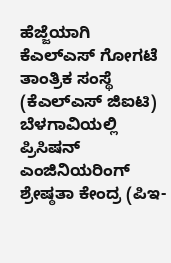ಹೆಜ್ಜೆಯಾಗಿ ಕೆಎಲ್‌ಎಸ್‌ ಗೋಗಟೆ ತಾಂತ್ರಿಕ ಸಂಸ್ಥೆ (ಕೆಎಲ್‌ಎಸ್‌ ಜಿಐಟಿ) ಬೆಳಗಾವಿಯಲ್ಲಿ ಪ್ರಿಸಿಷನ್ ಎಂಜಿನಿಯರಿಂಗ್ ಶ್ರೇಷ್ಠತಾ ಕೇಂದ್ರ (ಪಿಇ-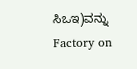ಸಿಒಇ)ವನ್ನು Factory on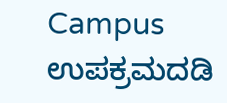Campus ಉಪಕ್ರಮದಡಿ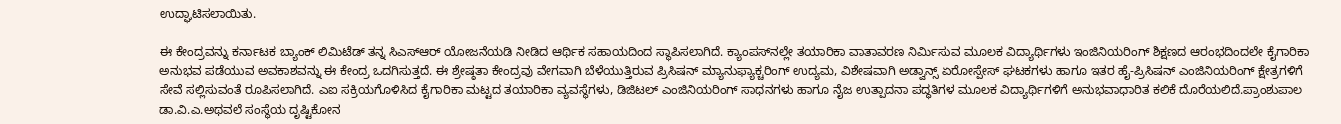ಉದ್ಘಾಟಿಸಲಾಯಿತು.

ಈ ಕೇಂದ್ರವನ್ನು ಕರ್ನಾಟಕ ಬ್ಯಾಂಕ್ ಲಿಮಿಟೆಡ್ ತನ್ನ ಸಿಎಸ್ಆರ್‌ ಯೋಜನೆಯಡಿ ನೀಡಿದ ಆರ್ಥಿಕ ಸಹಾಯದಿಂದ ಸ್ಥಾಪಿಸಲಾಗಿದೆ. ಕ್ಯಾಂಪಸ್‌ನಲ್ಲೇ ತಯಾರಿಕಾ ವಾತಾವರಣ ನಿರ್ಮಿಸುವ ಮೂಲಕ ವಿದ್ಯಾರ್ಥಿಗಳು ಇಂಜಿನಿಯರಿಂಗ್ ಶಿಕ್ಷಣದ ಆರಂಭದಿಂದಲೇ ಕೈಗಾರಿಕಾ ಅನುಭವ ಪಡೆಯುವ ಅವಕಾಶವನ್ನು ಈ ಕೇಂದ್ರ ಒದಗಿಸುತ್ತದೆ. ಈ ಶ್ರೇಷ್ಠತಾ ಕೇಂದ್ರವು ವೇಗವಾಗಿ ಬೆಳೆಯುತ್ತಿರುವ ಪ್ರಿಸಿಷನ್ ಮ್ಯಾನುಫ್ಯಾಕ್ಚರಿಂಗ್ ಉದ್ಯಮ, ವಿಶೇಷವಾಗಿ ಅಡ್ವಾನ್ಸ್ ಏರೋಸ್ಪೇಸ್ ಘಟಕಗಳು ಹಾಗೂ ಇತರ ಹೈ-ಪ್ರಿಸಿಷನ್ ಎಂಜಿನಿಯರಿಂಗ್ ಕ್ಷೇತ್ರಗಳಿಗೆ ಸೇವೆ ಸಲ್ಲಿಸುವಂತೆ ರೂಪಿಸಲಾಗಿದೆ. ಎಐ ಸಕ್ರಿಯಗೊಳಿಸಿದ ಕೈಗಾರಿಕಾ ಮಟ್ಟದ ತಯಾರಿಕಾ ವ್ಯವಸ್ಥೆಗಳು, ಡಿಜಿಟಲ್ ಎಂಜಿನಿಯರಿಂಗ್ ಸಾಧನಗಳು ಹಾಗೂ ನೈಜ ಉತ್ಪಾದನಾ ಪದ್ಧತಿಗಳ ಮೂಲಕ ವಿದ್ಯಾರ್ಥಿಗಳಿಗೆ ಅನುಭವಾಧಾರಿತ ಕಲಿಕೆ ದೊರೆಯಲಿದೆ.ಪ್ರಾಂಶುಪಾಲ ಡಾ.ವಿ.ಎ.ಅಥವಲೆ ಸಂಸ್ಥೆಯ ದೃಷ್ಟಿಕೋನ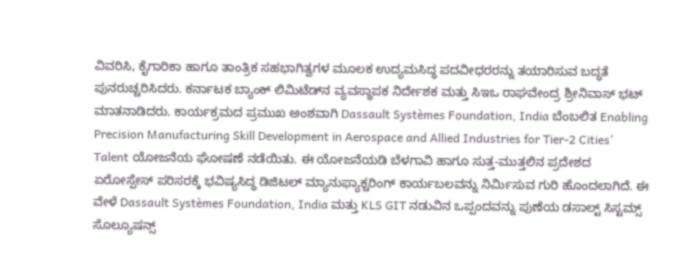ವಿವರಿಸಿ, ಕೈಗಾರಿಕಾ ಹಾಗೂ ತಾಂತ್ರಿಕ ಸಹಭಾಗಿತ್ವಗಳ ಮೂಲಕ ಉದ್ಯಮಸಿದ್ಧ ಪದವೀಧರರನ್ನು ತಯಾರಿಸುವ ಬದ್ಧತೆ ಪುನರುಚ್ಚರಿಸಿದರು. ಕರ್ನಾಟಕ ಬ್ಯಾಂಕ್ ಲಿಮಿಟೆಡ್‌ನ ವ್ಯವಸ್ಥಾಪಕ ನಿರ್ದೇಶಕ ಮತ್ತು ಸಿಇಒ ರಾಘವೇಂದ್ರ ಶ್ರೀನಿವಾಸ್ ಭಟ್ ಮಾತನಾಡಿದರು. ಕಾರ್ಯಕ್ರಮದ ಪ್ರಮುಖ ಅಂಶವಾಗಿ Dassault Systèmes Foundation, India ಬೆಂಬಲಿತ Enabling Precision Manufacturing Skill Development in Aerospace and Allied Industries for Tier-2 Cities’ Talent ಯೋಜನೆಯ ಘೋಷಣೆ ನಡೆಯಿತು. ಈ ಯೋಜನೆಯಡಿ ಬೆಳಗಾವಿ ಹಾಗೂ ಸುತ್ತ-ಮುತ್ತಲಿನ ಪ್ರದೇಶದ ಏರೋಸ್ಪೇಸ್ ಪರಿಸರಕ್ಕೆ ಭವಿಷ್ಯಸಿದ್ಧ ಡಿಜಿಟಲ್ ಮ್ಯಾನುಫ್ಯಾಕ್ಚರಿಂಗ್ ಕಾರ್ಯಬಲವನ್ನು ನಿರ್ಮಿಸುವ ಗುರಿ ಹೊಂದಲಾಗಿದೆ. ಈ ವೇಳೆ Dassault Systèmes Foundation, India ಮತ್ತು KLS GIT ನಡುವಿನ ಒಪ್ಪಂದವನ್ನು ಪುಣೆಯ ಡಸಾಲ್ಟ್ ಸಿಸ್ಟಮ್ಸ್ ಸೊಲ್ಯೂಷನ್ಸ್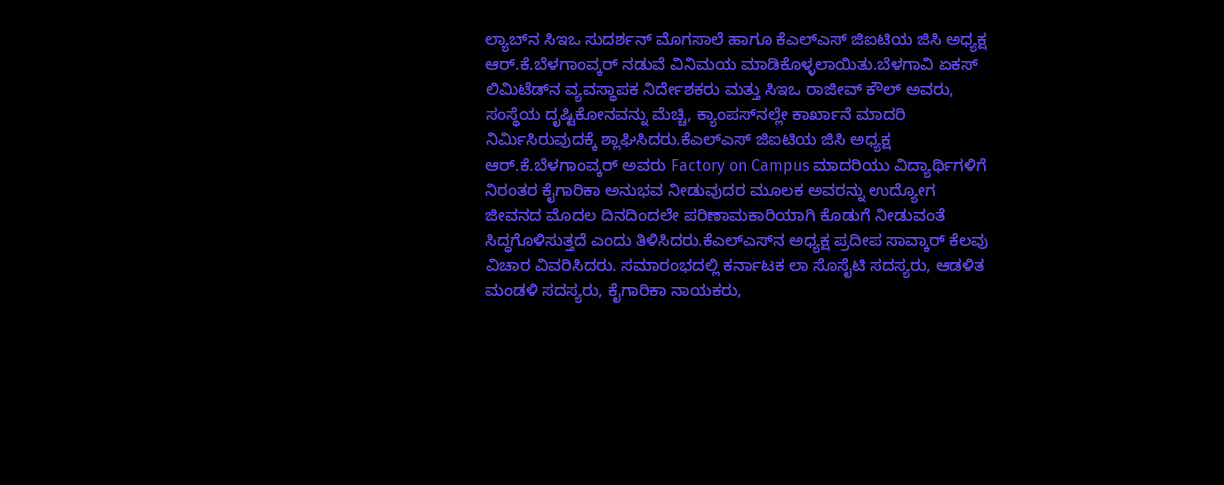ಲ್ಯಾಬ್‌ನ ಸಿಇಒ ಸುದರ್ಶನ್ ಮೊಗಸಾಲೆ ಹಾಗೂ ಕೆಎಲ್ಎಸ್ ಜಿಐಟಿಯ ಜಿಸಿ ಅಧ್ಯಕ್ಷ ಆರ್.ಕೆ.ಬೆಳಗಾಂವ್ಕರ್ ನಡುವೆ ವಿನಿಮಯ ಮಾಡಿಕೊಳ್ಳಲಾಯಿತು.ಬೆಳಗಾವಿ ಏಕಸ್ ಲಿಮಿಟೆಡ್‌ನ ವ್ಯವಸ್ಥಾಪಕ ನಿರ್ದೇಶಕರು ಮತ್ತು ಸಿಇಒ ರಾಜೀವ್ ಕೌಲ್ ಅವರು, ಸಂಸ್ಥೆಯ ದೃಷ್ಟಿಕೋನವನ್ನು ಮೆಚ್ಚಿ, ಕ್ಯಾಂಪಸ್‌ನಲ್ಲೇ ಕಾರ್ಖಾನೆ ಮಾದರಿ ನಿರ್ಮಿಸಿರುವುದಕ್ಕೆ ಶ್ಲಾಘಿಸಿದರು.ಕೆಎಲ್ಎಸ್ ಜಿಐಟಿಯ ಜಿಸಿ ಅಧ್ಯಕ್ಷ ಆರ್.ಕೆ.ಬೆಳಗಾಂವ್ಕರ್ ಅವರು Factory on Campus ಮಾದರಿಯು ವಿದ್ಯಾರ್ಥಿಗಳಿಗೆ ನಿರಂತರ ಕೈಗಾರಿಕಾ ಅನುಭವ ನೀಡುವುದರ ಮೂಲಕ ಅವರನ್ನು ಉದ್ಯೋಗ ಜೀವನದ ಮೊದಲ ದಿನದಿಂದಲೇ ಪರಿಣಾಮಕಾರಿಯಾಗಿ ಕೊಡುಗೆ ನೀಡುವಂತೆ ಸಿದ್ಧಗೊಳಿಸುತ್ತದೆ ಎಂದು ತಿಳಿಸಿದರು.ಕೆಎಲ್ಎಸ್‌ನ ಅಧ್ಯಕ್ಷ ಪ್ರದೀಪ ಸಾವ್ಕಾರ್ ಕೆಲವು ವಿಚಾರ ವಿವರಿಸಿದರು. ಸಮಾರಂಭದಲ್ಲಿ ಕರ್ನಾಟಕ ಲಾ ಸೊಸೈಟಿ ಸದಸ್ಯರು, ಆಡಳಿತ ಮಂಡಳಿ ಸದಸ್ಯರು, ಕೈಗಾರಿಕಾ ನಾಯಕರು,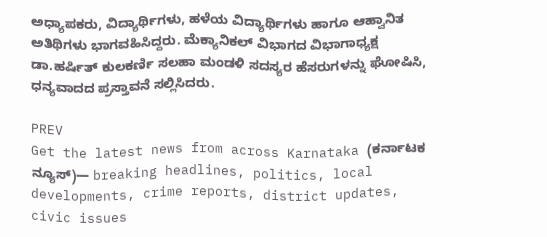ಅಧ್ಯಾಪಕರು, ವಿದ್ಯಾರ್ಥಿಗಳು, ಹಳೆಯ ವಿದ್ಯಾರ್ಥಿಗಳು ಹಾಗೂ ಆಹ್ವಾನಿತ ಅತಿಥಿಗಳು ಭಾಗವಹಿಸಿದ್ದರು. ಮೆಕ್ಯಾನಿಕಲ್ ವಿಭಾಗದ ವಿಭಾಗಾಧ್ಯಕ್ಷ ಡಾ.ಹರ್ಷಿತ್ ಕುಲಕರ್ಣಿ ಸಲಹಾ ಮಂಡಳಿ ಸದಸ್ಯರ ಹೆಸರುಗಳನ್ನು ಘೋಷಿಸಿ, ಧನ್ಯವಾದದ ಪ್ರಸ್ತಾವನೆ ಸಲ್ಲಿಸಿದರು.

PREV
Get the latest news from across Karnataka (ಕರ್ನಾಟಕ ನ್ಯೂಸ್)— breaking headlines, politics, local developments, crime reports, district updates, civic issues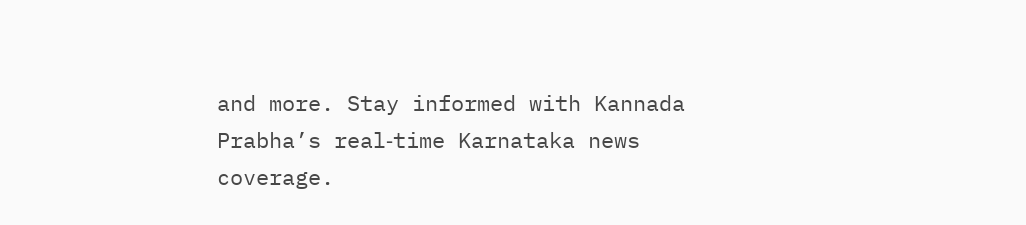and more. Stay informed with Kannada Prabha’s real‑time Karnataka news coverage.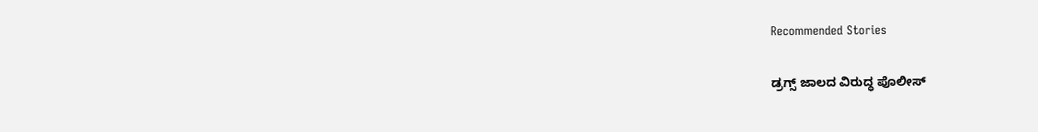Recommended Stories

ಡ್ರಗ್ಸ್ ಜಾಲದ ವಿರುದ್ಧ ಪೊಲೀಸ್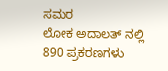ಸಮರ
ಲೋಕ ಅದಾಲತ್‌ ನಲ್ಲಿ 890 ಪ್ರಕರಣಗಳು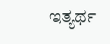ಇತ್ಯರ್ಥ